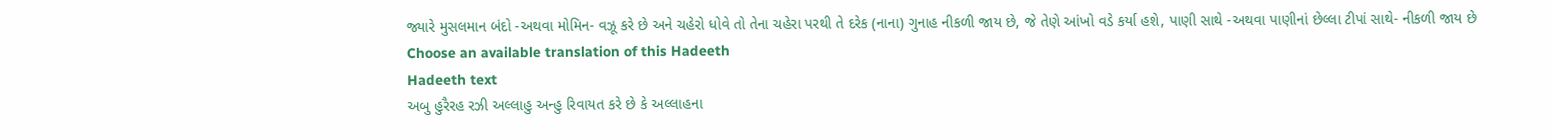જ્યારે મુસલમાન બંદો -અથવા મોમિન- વઝૂ કરે છે અને ચહેરો ધોવે તો તેના ચહેરા પરથી તે દરેક (નાના) ગુનાહ નીકળી જાય છે, જે તેણે આંખો વડે કર્યા હશે, પાણી સાથે -અથવા પાણીનાં છેલ્લા ટીપાં સાથે- નીકળી જાય છે
Choose an available translation of this Hadeeth
Hadeeth text
અબુ હુરૈરહ રઝી અલ્લાહુ અન્હુ રિવાયત કરે છે કે અલ્લાહના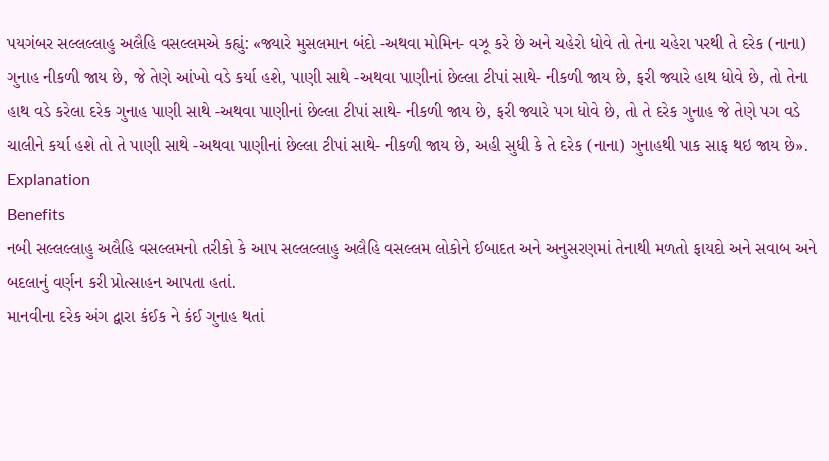પયગંબર સલ્લલ્લાહુ અલૈહિ વસલ્લમએ કહ્યું: «જ્યારે મુસલમાન બંદો -અથવા મોમિન- વઝૂ કરે છે અને ચહેરો ધોવે તો તેના ચહેરા પરથી તે દરેક (નાના) ગુનાહ નીકળી જાય છે, જે તેણે આંખો વડે કર્યા હશે, પાણી સાથે -અથવા પાણીનાં છેલ્લા ટીપાં સાથે- નીકળી જાય છે, ફરી જ્યારે હાથ ધોવે છે, તો તેના હાથ વડે કરેલા દરેક ગુનાહ પાણી સાથે -અથવા પાણીનાં છેલ્લા ટીપાં સાથે- નીકળી જાય છે, ફરી જ્યારે પગ ધોવે છે, તો તે દરેક ગુનાહ જે તેણે પગ વડે ચાલીને કર્યા હશે તો તે પાણી સાથે -અથવા પાણીનાં છેલ્લા ટીપાં સાથે- નીકળી જાય છે, અહી સુધી કે તે દરેક (નાના) ગુનાહથી પાક સાફ થઇ જાય છે».
Explanation
Benefits
નબી સલ્લલ્લાહુ અલૈહિ વસલ્લમનો તરીકો કે આપ સલ્લલ્લાહુ અલૈહિ વસલ્લમ લોકોને ઈબાદત અને અનુસરણમાં તેનાથી મળતો ફાયદો અને સવાબ અને બદલાનું વર્ણન કરી પ્રોત્સાહન આપતા હતાં.
માનવીના દરેક અંગ દ્વારા કંઈક ને કંઈ ગુનાહ થતાં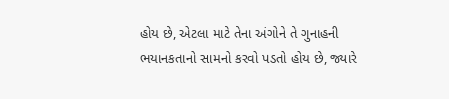હોય છે, એટલા માટે તેના અંગોને તે ગુનાહની ભયાનકતાનો સામનો કરવો પડતો હોય છે, જ્યારે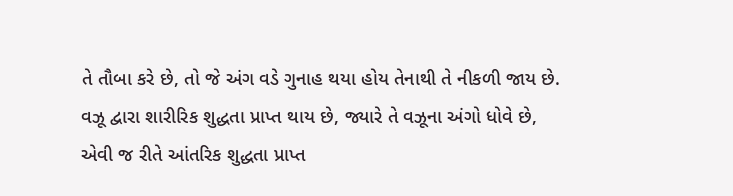તે તૌબા કરે છે, તો જે અંગ વડે ગુનાહ થયા હોય તેનાથી તે નીકળી જાય છે.
વઝૂ દ્વારા શારીરિક શુદ્ધતા પ્રાપ્ત થાય છે, જ્યારે તે વઝૂના અંગો ધોવે છે, એવી જ રીતે આંતરિક શુદ્ધતા પ્રાપ્ત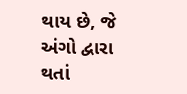થાય છે, જે અંગો દ્વારા થતાં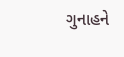ગુનાહને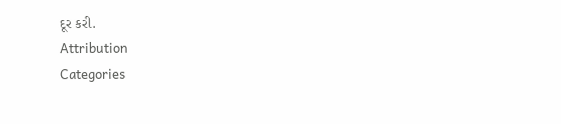દૂર કરી.
Attribution
Categories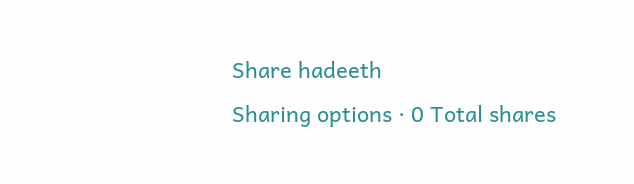Share hadeeth
Sharing options · 0 Total shares